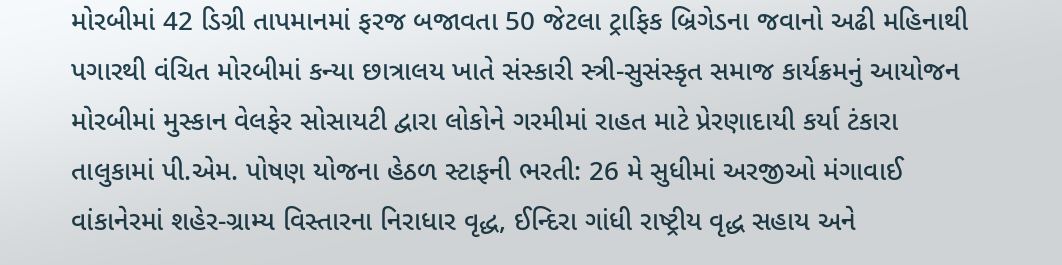મોરબીમાં 42 ડિગ્રી તાપમાનમાં ફરજ બજાવતા 50 જેટલા ટ્રાફિક બ્રિગેડના જવાનો અઢી મહિનાથી પગારથી વંચિત મોરબીમાં કન્યા છાત્રાલય ખાતે સંસ્કારી સ્ત્રી-સુસંસ્કૃત સમાજ કાર્યક્રમનું આયોજન મોરબીમાં મુસ્કાન વેલફેર સોસાયટી દ્વારા લોકોને ગરમીમાં રાહત માટે પ્રેરણાદાયી કર્યા ટંકારા તાલુકામાં પી.એમ. પોષણ યોજના હેઠળ સ્ટાફની ભરતી: 26 મે સુધીમાં અરજીઓ મંગાવાઈ વાંકાનેરમાં શહેર-ગ્રામ્ય વિસ્તારના નિરાધાર વૃદ્ધ, ઈન્દિરા ગાંધી રાષ્ટ્રીય વૃદ્ધ સહાય અને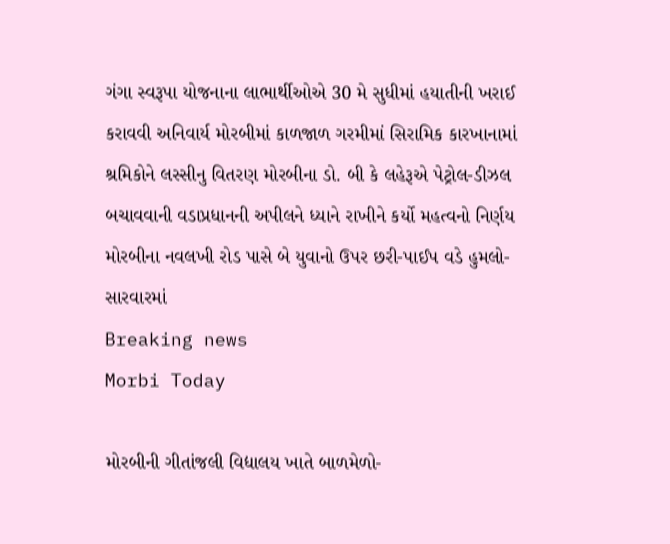ગંગા સ્વરૂપા યોજનાના લાભાર્થીઓએ 30 મે સુધીમાં હયાતીની ખરાઈ કરાવવી અનિવાર્ય મોરબીમાં કાળજાળ ગરમીમાં સિરામિક કારખાનામાં શ્રમિકોને લસ્સીનુ વિતરણ મોરબીના ડો. બી કે લહેરૂએ પેટ્રોલ-ડીઝલ બચાવવાની વડાપ્રધાનની અપીલને ધ્યાને રાખીને કર્યો મહત્વનો નિર્ણય મોરબીના નવલખી રોડ પાસે બે યુવાનો ઉપર છરી-પાઈપ વડે હુમલો-સારવારમાં
Breaking news
Morbi Today

મોરબીની ગીતાંજલી વિદ્યાલય ખાતે બાળમેળો-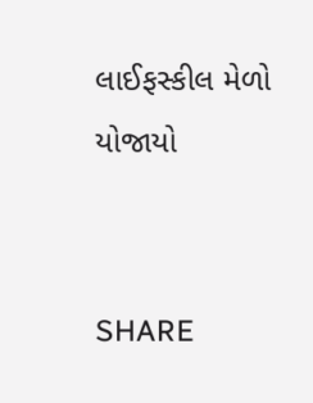લાઈફસ્કીલ મેળો યોજાયો


SHARE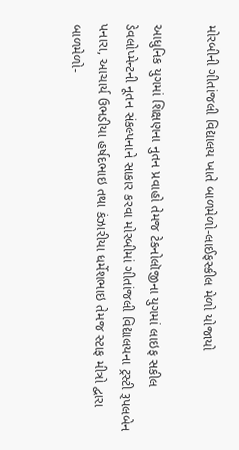મોરબીની ગીતાંજલી વિદ્યાલય ખાતે બાળમેળો-લાઈફસ્કીલ મેળો યોજાયો

આધુનિક યુગમાં શિક્ષણના નુતન પ્રવાહો તેમજ ટેકનોલૉજીના યુગમાં લાઇફ સકીલ ડેવલોપ્મેન્ટની નૂતન સંકલ્પનાને સાકાર કરવા મોરબીમાં ગીતાંજલી વિદ્યાલયના ટ્રસ્ટી રૂપલબેન પનારા, આચાર્ય ઉભડીયા હર્ષદભાઇ તથા કંઝારીયા ધર્મેશભાઇ તેમજ સ્ટાફ મીત્રો દ્વારા બાળમેળો-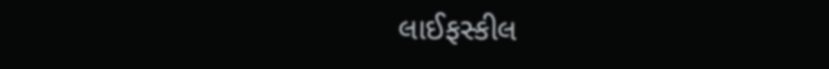લાઈફસ્કીલ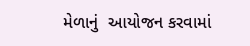મેળાનું  આયોજન કરવામાં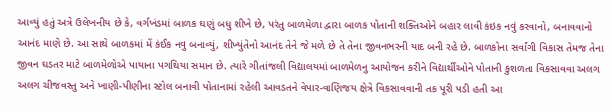આવ્યું હતું અત્રે ઉલેખનીય છે કે, વર્ગખંડમાં બાળક ઘણું બધુ શીખે છે, પરંતુ બાળમેળા દ્વારા બાળક પોતાની શક્તિઓને બહાર લાવી કંઇક નવું કરવાનો, બનાવવાનો આનંદ માણે છે. આ સાથે બાળકમાં મેં કંઈક નવુ બનાવ્યું, શીખ્યુંતેનો આનંદ તેને જે મળે છે તે તેના જીવનભરની યાદ બની રહે છે. બાળકોના સર્વાંગી વિકાસ તેમજ તેના જીવન ઘડતર માટે બાળમેળોએ પાયાના પગથિયા સમાન છે. ત્યારે ગીતાંજલી વિદ્યાલયમાં બાળમેળનુ આયોજન કરીને વિદ્યાર્થીઓને પોતાની કુશળતા વિકસાવવા અલગ અલગ ચીજવસ્તુ અને ખાણી-પીણીના સ્ટોલ બનાવી પોતાનામાં રહેલી આવડતને વેપાર-વાણિજય ક્ષેત્રે વિકસાવવાની તક પૂરી પડી હતી આ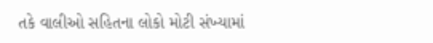તકે વાલીઓ સહિતના લોકો મોટી સંખ્યામાં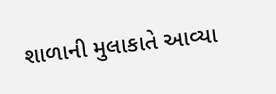શાળાની મુલાકાતે આવ્યા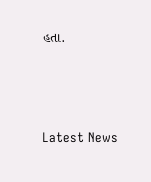હતા.






Latest News